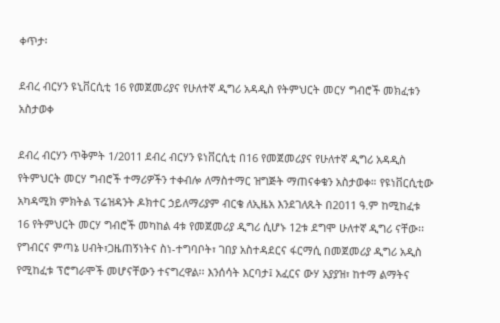ቀጥታ፡

ደብረ ብርሃን ዩኒቨርሲቲ 16 የመጀመሪያና የሁለተኛ ዲግሪ አዳዲስ የትምህርት መርሃ ግብሮች መክፈቱን አስታወቀ

ደብረ ብርሃን ጥቅምት 1/2011 ደብረ ብርሃን ዩነቨርሲቲ በ16 የመጀመሪያና የሁለተኛ ዲግሪ አዳዲስ የትምህርት መርሃ ግብሮች ተማሪዎችን ተቀብሎ ለማስተማር ዝግጅት ማጠናቀቁን አስታወቀ። የዩነቨርሲቲው አካዳሚክ ምክትል ፕሬዝዳንት ዶክተር ኃይለማሪያም ብርቄ ለኢዜአ እንደገለጹት በ2011 ዓ.ም ከሚከፈቱ 16 የትምህርት መርሃ ግብሮች መካከል 4ቱ የመጀመሪያ ዲግሪ ሲሆኑ 12ቱ ደግሞ ሁለተኛ ዲግሪ ናቸው፡፡ የግብርና ምጣኔ ሀብት፣ጋዜጠኝነትና ስነ-ተግባቦት፣ ገበያ አስተዳደርና ፋርማሲ በመጀመሪያ ዲግሪ አዲስ የሚከፈቱ ፕሮግራሞች መሆናቸውን ተናግረዋል፡፡ እንሰሳት እርባታ፤ አፈርና ውሃ አያያዝ፣ ከተማ ልማትና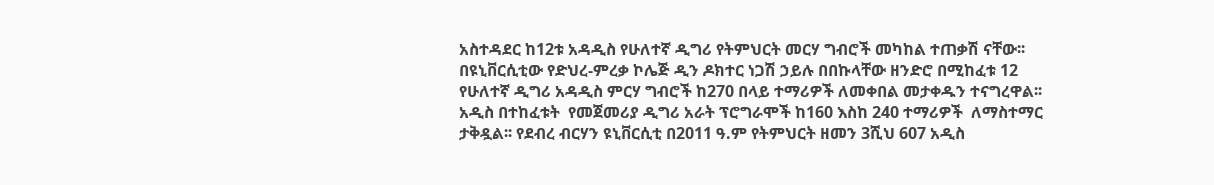አስተዳደር ከ12ቱ አዳዲስ የሁለተኛ ዲግሪ የትምህርት መርሃ ግብሮች መካከል ተጠቃሽ ናቸው፡፡ በዩኒቨርሲቲው የድህረ-ምረቃ ኮሌጅ ዲን ዶክተር ነጋሽ ኃይሉ በበኩላቸው ዘንድሮ በሚከፈቱ 12 የሁለተኛ ዲግሪ አዳዲስ ምርሃ ግብሮች ከ270 በላይ ተማሪዎች ለመቀበል መታቀዱን ተናግረዋል፡፡ አዲስ በተከፈቱት  የመጀመሪያ ዲግሪ አራት ፕሮግራሞች ከ160 እስከ 240 ተማሪዎች  ለማስተማር ታቅዷል፡፡ የደብረ ብርሃን ዩኒቨርሲቲ በ2011 ዓ.ም የትምህርት ዘመን 3ሺህ 607 አዲስ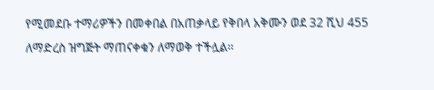የሚመደቡ ተማሪዎችን በመቀበል በአጠቃላይ የቅበላ አቅሙን ወደ 32 ሺህ 455 ለማድረስ ዝግጅት ማጠናቀቁን ለማወቅ ተችሏል፡፡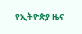የኢትዮጵያ ዜና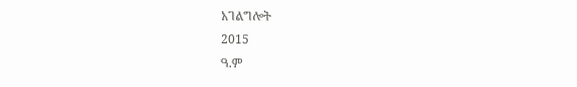አገልግሎት
2015
ዓ.ም